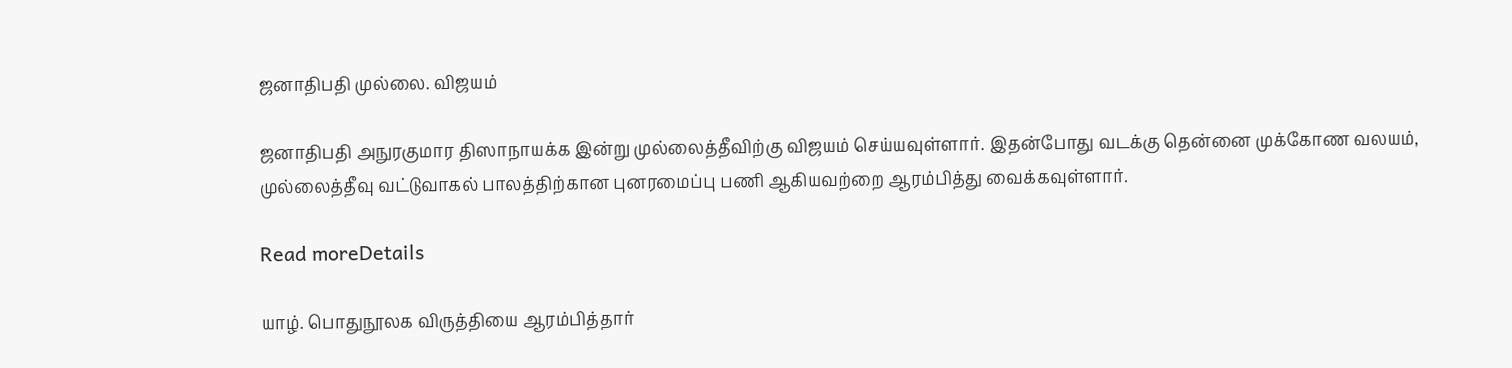ஜனாதிபதி முல்லை. விஜயம்

ஜனாதிபதி அநுரகுமார திஸாநாயக்க இன்று முல்லைத்தீவிற்கு விஜயம் செய்யவுள்ளார். இதன்போது வடக்கு தென்னை முக்கோண வலயம், முல்லைத்தீவு வட்டுவாகல் பாலத்திற்கான புனரமைப்பு பணி ஆகியவற்றை ஆரம்பித்து வைக்கவுள்ளார்.

Read moreDetails

யாழ். பொதுநூலக விருத்தியை ஆரம்பித்தார்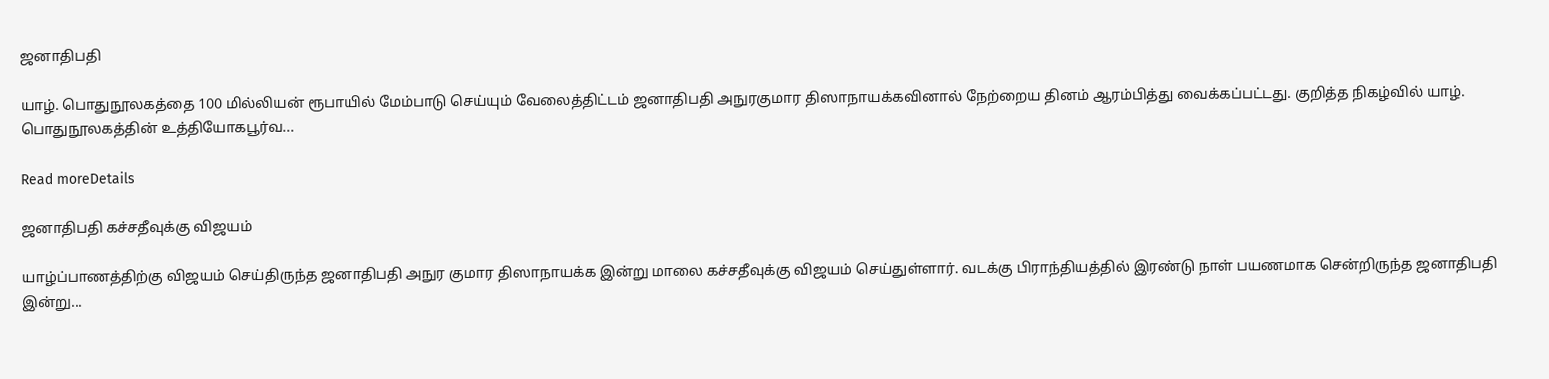ஜனாதிபதி

யாழ். பொதுநூலகத்தை 100 மில்லியன் ரூபாயில் மேம்பாடு செய்யும் வேலைத்திட்டம் ஜனாதிபதி அநுரகுமார திஸாநாயக்கவினால் நேற்றைய தினம் ஆரம்பித்து வைக்கப்பட்டது. குறித்த நிகழ்வில் யாழ். பொதுநூலகத்தின் உத்தியோகபூர்வ...

Read moreDetails

ஜனாதிபதி கச்சதீவுக்கு விஜயம்

யாழ்ப்பாணத்திற்கு விஜயம் செய்திருந்த ஜனாதிபதி அநுர குமார திஸாநாயக்க இன்று மாலை கச்சதீவுக்கு விஜயம் செய்துள்ளார். வடக்கு பிராந்தியத்தில் இரண்டு நாள் பயணமாக சென்றிருந்த ஜனாதிபதி இன்று...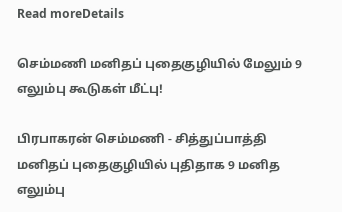Read moreDetails

செம்மணி மனிதப் புதைகுழியில் மேலும் 9 எலும்பு கூடுகள் மீட்பு!

பிரபாகரன் செம்மணி - சித்துப்பாத்தி மனிதப் புதைகுழியில் புதிதாக 9 மனித எலும்பு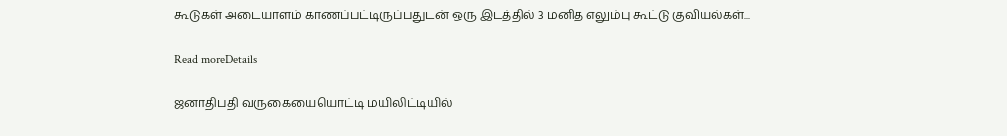கூடுகள் அடையாளம் காணப்பட்டிருப்பதுடன் ஒரு இடத்தில் 3 மனித எலும்பு கூட்டு குவியல்கள்...

Read moreDetails

ஜனாதிபதி வருகையையொட்டி மயிலிட்டியில்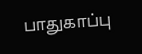பாதுகாப்பு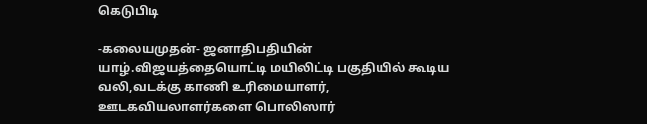கெடுபிடி

-கலையமுதன்- ஜனாதிபதியின் யாழ்.விஜயத்தையொட்டி மயிலிட்டி பகுதியில் கூடிய வலி,வடக்கு காணி உரிமையாளர், ஊடகவியலாளர்களை பொலிஸார்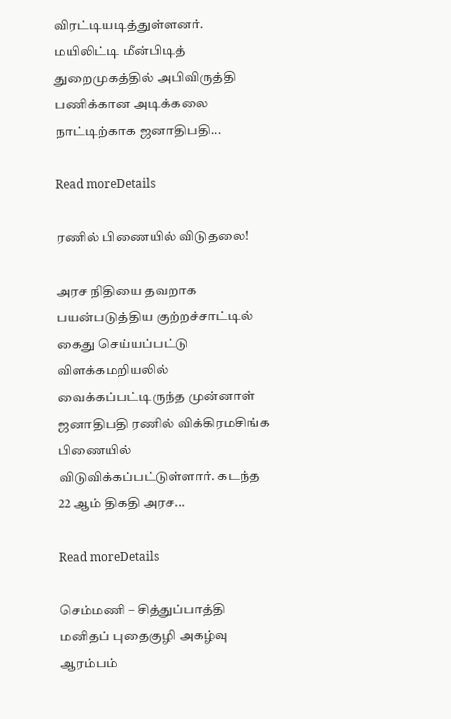விரட்டியடித்துள்ளனர். மயிலிட்டி மீன்பிடித் துறைமுகத்தில் அபிவிருத்தி பணிக்கான அடிக்கலை நாட்டிற்காக ஜனாதிபதி...

Read moreDetails

ரணில் பிணையில் விடுதலை!

அரச நிதியை தவறாக பயன்படுத்திய குற்றச்சாட்டில் கைது செய்யப்பட்டு விளக்கமறியலில் வைக்கப்பட்டிருந்த முன்னாள் ஜனாதிபதி ரணில் விக்கிரமசிங்க பிணையில் விடுவிக்கப்பட்டுள்ளார். கடந்த 22 ஆம் திகதி அரச...

Read moreDetails

செம்மணி – சித்துப்பாத்தி மனிதப் புதைகுழி அகழ்வு ஆரம்பம்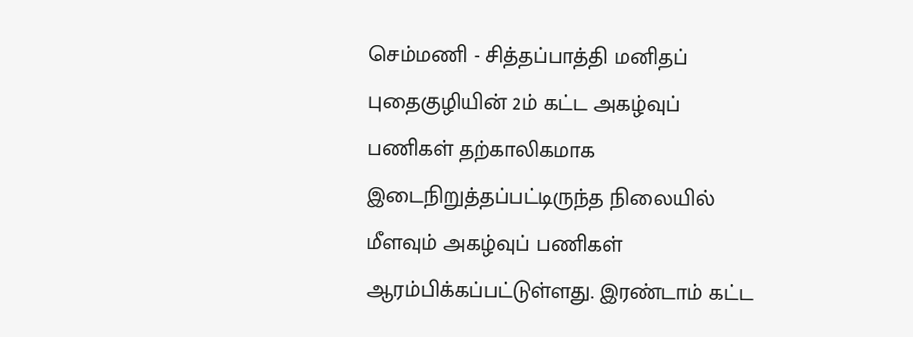செம்மணி - சித்தப்பாத்தி மனிதப் புதைகுழியின் 2ம் கட்ட அகழ்வுப் பணிகள் தற்காலிகமாக இடைநிறுத்தப்பட்டிருந்த நிலையில் மீளவும் அகழ்வுப் பணிகள் ஆரம்பிக்கப்பட்டுள்ளது. இரண்டாம் கட்ட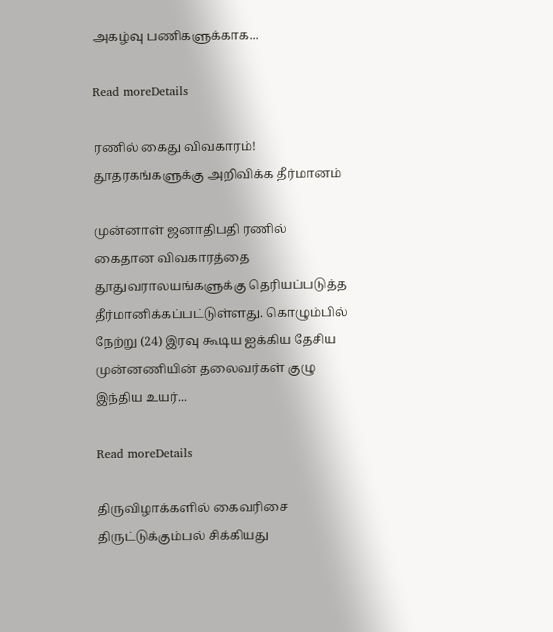அகழ்வு பணிகளுக்காக...

Read moreDetails

ரணில் கைது விவகாரம்! தூதரகங்களுக்கு அறிவிக்க தீர்மானம்

முன்னாள் ஜனாதிபதி ரணில் கைதான விவகாரத்தை தூதுவராலயங்களுக்கு தெரியப்படுத்த தீர்மானிக்கப்பட்டுள்ளது. கொழும்பில் நேற்று (24) இரவு கூடிய ஐக்கிய தேசிய முன்னணியின் தலைவர்கள் குழு இந்திய உயர்...

Read moreDetails

திருவிழாக்களில் கைவரிசை திருட்டுக்கும்பல் சிக்கியது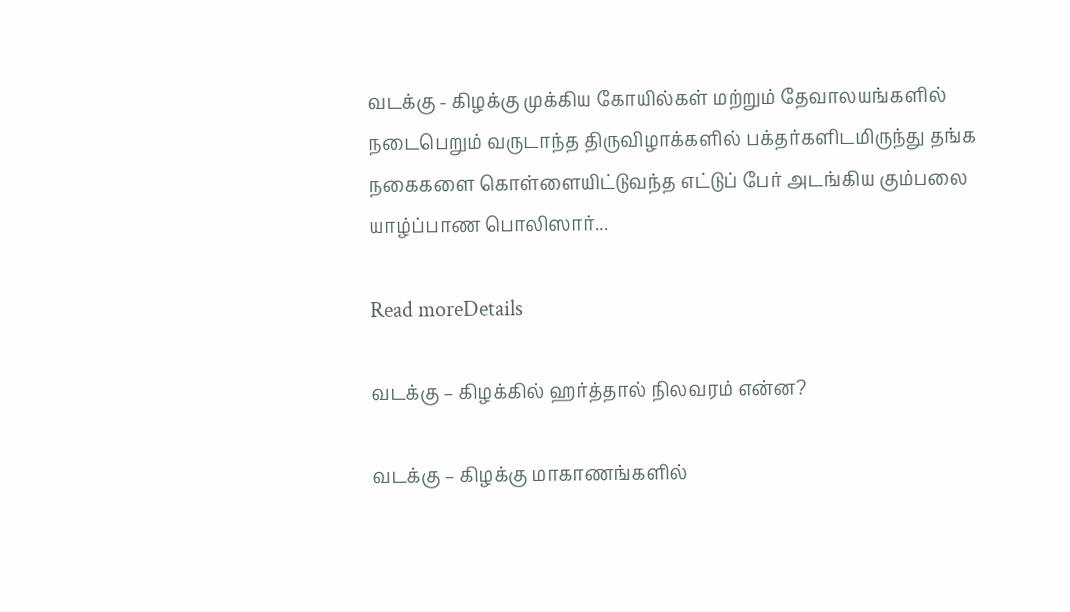வடக்கு - கிழக்கு முக்கிய கோயில்கள் மற்றும் தேவாலயங்களில் நடைபெறும் வருடாந்த திருவிழாக்களில் பக்தர்களிடமிருந்து தங்க நகைகளை கொள்ளையிட்டுவந்த எட்டுப் பேர் அடங்கிய கும்பலை யாழ்ப்பாண பொலிஸார்...

Read moreDetails

வடக்கு – கிழக்கில் ஹர்த்தால் நிலவரம் என்ன?

வடக்கு – கிழக்கு மாகாணங்களில்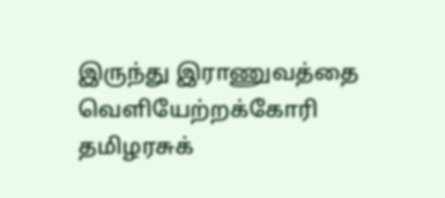இருந்து இராணுவத்தை வெளியேற்றக்கோரி தமிழரசுக்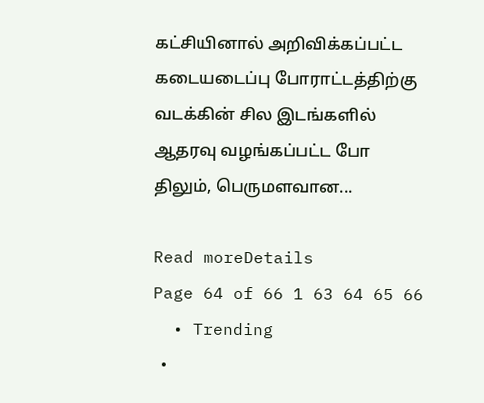கட்சியினால் அறிவிக்கப்பட்ட கடையடைப்பு போராட்டத்திற்கு வடக்கின் சில இடங்களில் ஆதரவு வழங்கப்பட்ட போ திலும், பெருமளவான...

Read moreDetails
Page 64 of 66 1 63 64 65 66
  • Trending
  •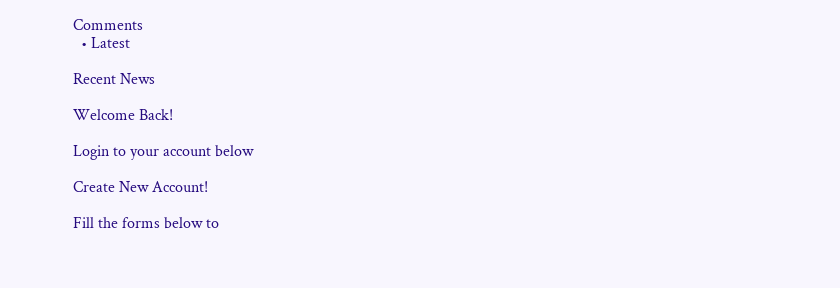Comments
  • Latest

Recent News

Welcome Back!

Login to your account below

Create New Account!

Fill the forms below to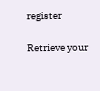register

Retrieve your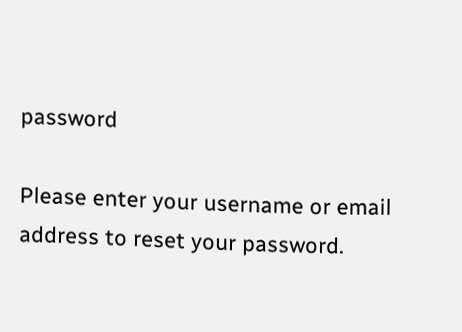password

Please enter your username or email address to reset your password.